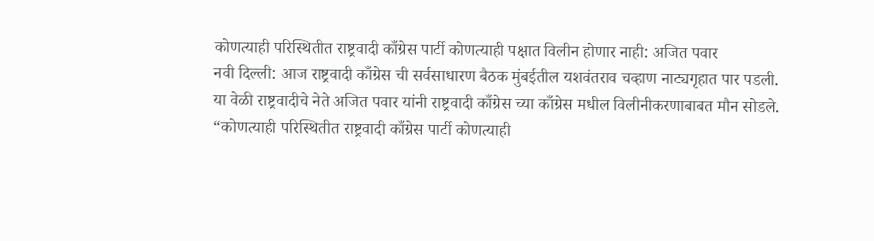कोणत्याही परिस्थितीत राष्ट्रवादी काँग्रेस पार्टी कोणत्याही पक्षात विलीन होणार नाही: अजित पवार
नवी दिल्ली: आज राष्ट्रवादी काँग्रेस ची सर्वसाधारण बैठक मुंबईतील यशवंतराव चव्हाण नाट्यगृहात पार पडली. या वेळी राष्ट्रवादीचे नेते अजित पवार यांनी राष्ट्रवादी काँग्रेस च्या काँग्रेस मधील विलीनीकरणाबाबत मौन सोडले. “कोणत्याही परिस्थितीत राष्ट्रवादी काँग्रेस पार्टी कोणत्याही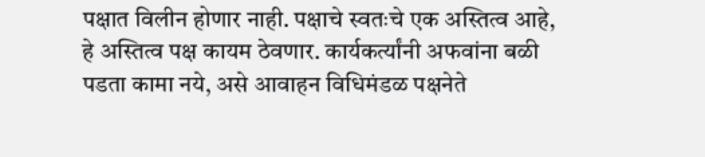पक्षात विलीन होणार नाही. पक्षाचे स्वतःचे एक अस्तित्व आहे, हे अस्तित्व पक्ष कायम ठेवणार. कार्यकर्त्यांनी अफवांना बळी पडता कामा नये, असे आवाहन विधिमंडळ पक्षनेते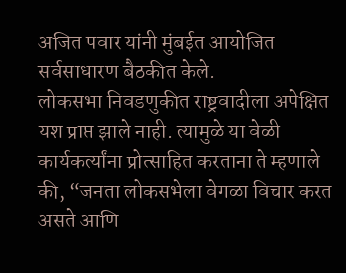अजित पवार यांनी मुंबईत आयोजित सर्वसाधारण बैठकीत केले.
लोकसभा निवडणुकीत राष्ट्रवादीला अपेक्षित यश प्राप्त झाले नाही. त्यामुळे या वेळी कार्यकर्त्यांना प्रोत्साहित करताना ते म्हणाले की, “जनता लोकसभेला वेगळा विचार करत असते आणि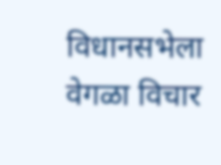विधानसभेला वेगळा विचार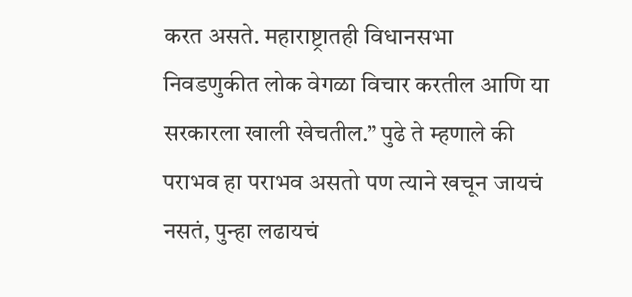करत असते. महाराष्ट्रातही विधानसभा निवडणुकीत लोक वेगळा विचार करतील आणि या सरकारला खाली खेचतील.” पुढे ते म्हणाले की पराभव हा पराभव असतो पण त्याने खचून जायचं नसतं, पुन्हा लढायचं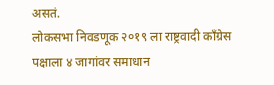असतं.
लोकसभा निवडणूक २०१९ ला राष्ट्रवादी काँग्रेस पक्षाला ४ जागांवर समाधान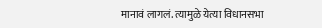मानावं लागलं. त्यामुळे येत्या विधानसभा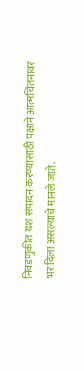निवडणुकीत यश संपादन करण्यासाठी पक्षाने आत्मचिंतनावर भर दिला असल्याचे मानले जाते.